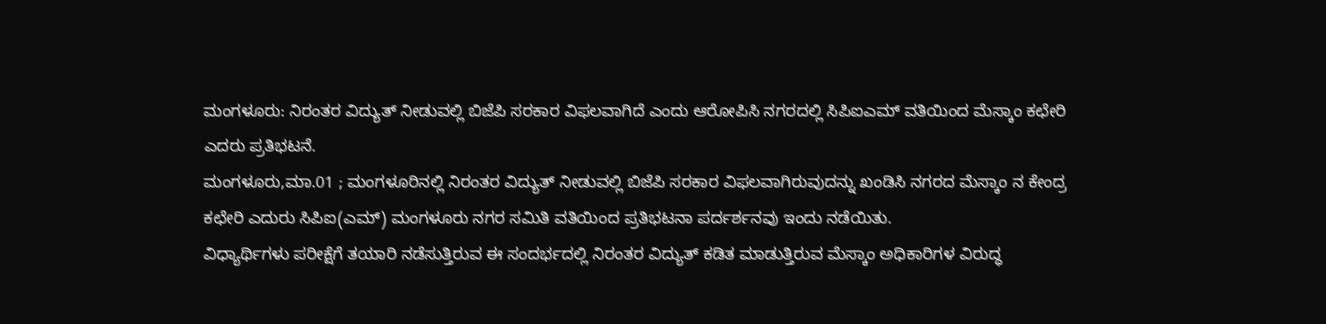ಮಂಗಳೂರು: ನಿರಂತರ ವಿದ್ಯುತ್ ನೀಡುವಲ್ಲಿ ಬಿಜೆಪಿ ಸರಕಾರ ವಿಫಲವಾಗಿದೆ ಎಂದು ಆರೋಪಿಸಿ ನಗರದಲ್ಲಿ ಸಿಪಿಐಎಮ್ ವತಿಯಿಂದ ಮೆಸ್ಕಾಂ ಕಛೇರಿ ಎದರು ಪ್ರತಿಭಟನೆ.
ಮಂಗಳೂರು,ಮಾ.01 ; ಮಂಗಳೂರಿನಲ್ಲಿ ನಿರಂತರ ವಿದ್ಯುತ್ ನೀಡುವಲ್ಲಿ ಬಿಜೆಪಿ ಸರಕಾರ ವಿಫಲವಾಗಿರುವುದನ್ನು ಖಂಡಿಸಿ ನಗರದ ಮೆಸ್ಕಾಂ ನ ಕೇಂದ್ರ ಕಛೇರಿ ಎದುರು ಸಿಪಿಐ(ಎಮ್) ಮಂಗಳೂರು ನಗರ ಸಮಿತಿ ವತಿಯಿಂದ ಪ್ರತಿಭಟನಾ ಪರ್ದರ್ಶನವು ಇಂದು ನಡೆಯಿತು.
ವಿಧ್ಯಾರ್ಥಿಗಳು ಪರೀಕ್ಷೆಗೆ ತಯಾರಿ ನಡೆಸುತ್ತಿರುವ ಈ ಸಂದರ್ಭದಲ್ಲಿ ನಿರಂತರ ವಿದ್ಯುತ್ ಕಡಿತ ಮಾಡುತ್ತಿರುವ ಮೆಸ್ಕಾಂ ಅಧಿಕಾರಿಗಳ ವಿರುದ್ಧ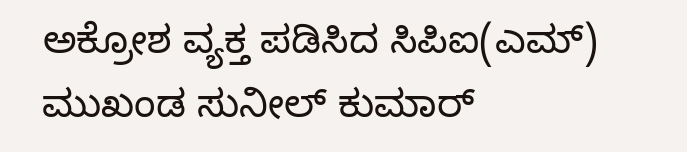ಅಕ್ರೋಶ ವ್ಯಕ್ತ ಪಡಿಸಿದ ಸಿಪಿಐ(ಎಮ್) ಮುಖಂಡ ಸುನೀಲ್ ಕುಮಾರ್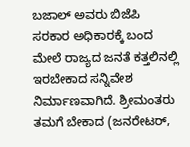ಬಜಾಲ್ ಅವರು ಬಿಜೆಪಿ ಸರಕಾರ ಅಧಿಕಾರಕ್ಕೆ ಬಂದ ಮೇಲೆ ರಾಜ್ಯದ ಜನತೆ ಕತ್ತಲಿನಲ್ಲಿ ಇರಬೇಕಾದ ಸನ್ನಿವೇಶ ನಿರ್ಮಾಣವಾಗಿದೆ. ಶ್ರೀಮಂತರು ತಮಗೆ ಬೇಕಾದ (ಜನರೇಟರ್,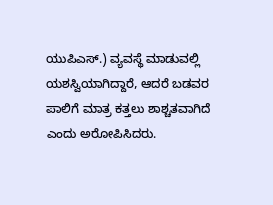ಯುಪಿಎಸ್.) ವ್ಯವಸ್ಥೆ ಮಾಡುವಲ್ಲಿ ಯಶಸ್ವಿಯಾಗಿದ್ದಾರೆ, ಆದರೆ ಬಡವರ ಪಾಲಿಗೆ ಮಾತ್ರ ಕತ್ತಲು ಶಾಶ್ಚತವಾಗಿದೆ ಎಂದು ಅರೋಪಿಸಿದರು.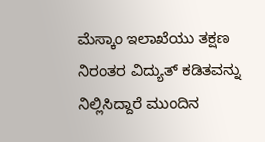ಮೆಸ್ಕಾಂ ಇಲಾಖೆಯು ತಕ್ಷಣ ನಿರಂತರ ವಿದ್ಯುತ್ ಕಡಿತವನ್ನು ನಿಲ್ಲಿಸಿದ್ದಾರೆ ಮುಂದಿನ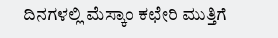ದಿನಗಳಲ್ಲಿ ಮೆಸ್ಕಾಂ ಕಛೇರಿ ಮುತ್ತಿಗೆ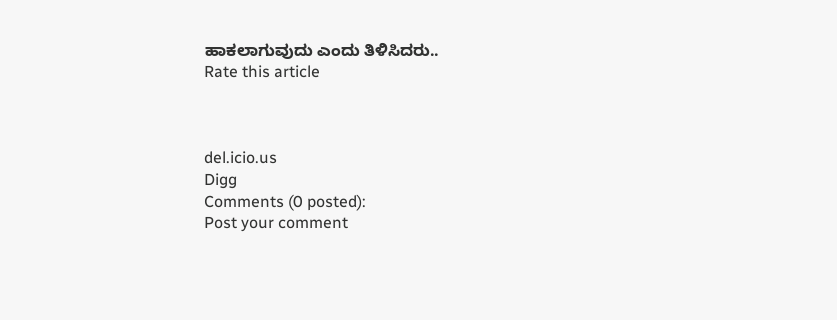ಹಾಕಲಾಗುವುದು ಎಂದು ತಿಳಿಸಿದರು..
Rate this article



del.icio.us
Digg
Comments (0 posted):
Post your comment